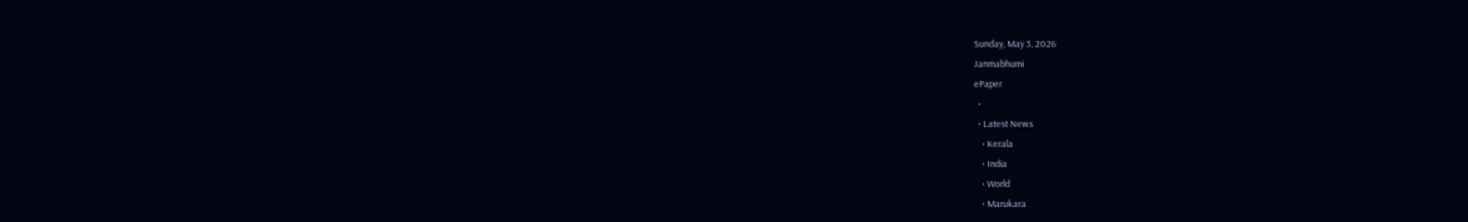Sunday, May 3, 2026
Janmabhumi
ePaper
  •
  • Latest News
    • Kerala
    • India
    • World
    • Marukara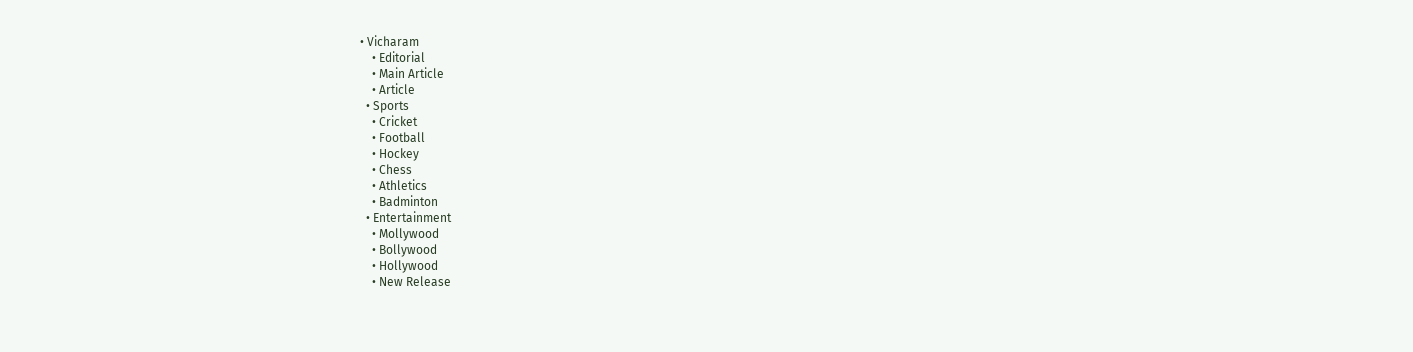• Vicharam
    • Editorial
    • Main Article
    • Article
  • Sports
    • Cricket
    • Football
    • Hockey
    • Chess
    • Athletics
    • Badminton
  • Entertainment
    • Mollywood
    • Bollywood
    • Hollywood
    • New Release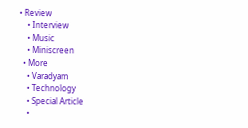• Review
    • Interview
    • Music
    • Miniscreen
  • More
    • Varadyam
    • Technology
    • Special Article
    •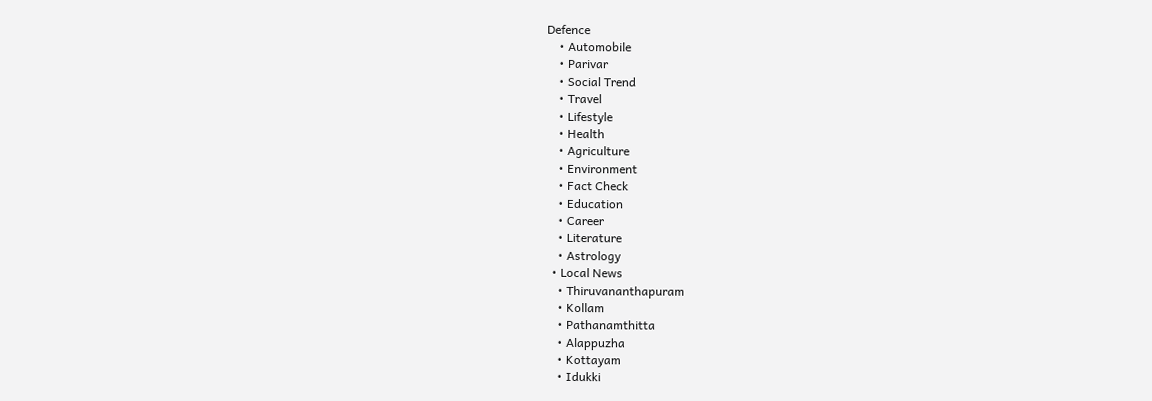Defence
    • Automobile
    • Parivar
    • Social Trend
    • Travel
    • Lifestyle
    • Health
    • Agriculture
    • Environment
    • Fact Check
    • Education
    • Career
    • Literature
    • Astrology
  • Local News
    • Thiruvananthapuram
    • Kollam
    • Pathanamthitta
    • Alappuzha
    • Kottayam
    • Idukki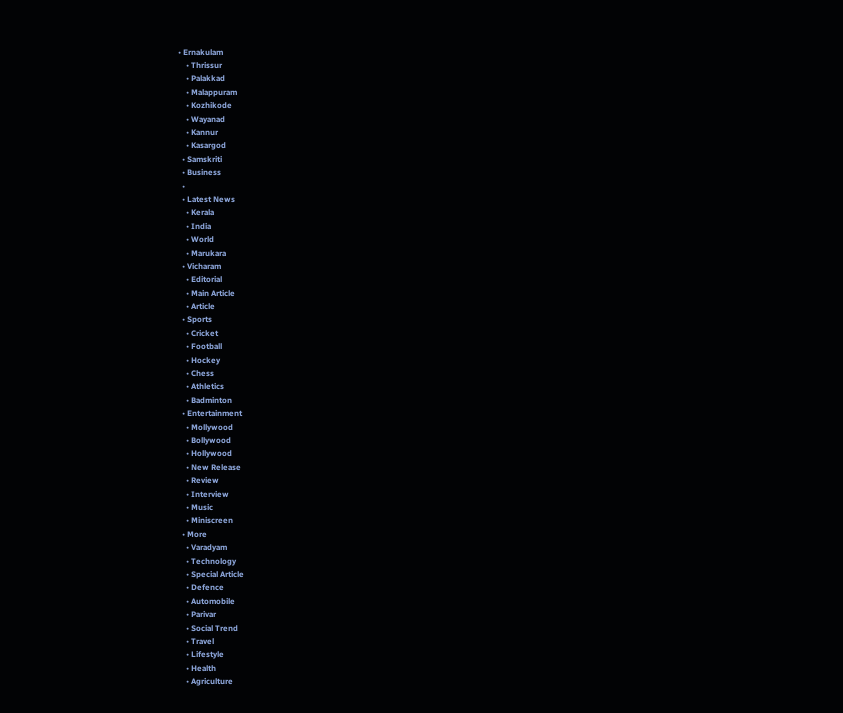• Ernakulam
    • Thrissur
    • Palakkad
    • Malappuram
    • Kozhikode
    • Wayanad
    • Kannur
    • Kasargod
  • Samskriti
  • Business
  •
  • Latest News
    • Kerala
    • India
    • World
    • Marukara
  • Vicharam
    • Editorial
    • Main Article
    • Article
  • Sports
    • Cricket
    • Football
    • Hockey
    • Chess
    • Athletics
    • Badminton
  • Entertainment
    • Mollywood
    • Bollywood
    • Hollywood
    • New Release
    • Review
    • Interview
    • Music
    • Miniscreen
  • More
    • Varadyam
    • Technology
    • Special Article
    • Defence
    • Automobile
    • Parivar
    • Social Trend
    • Travel
    • Lifestyle
    • Health
    • Agriculture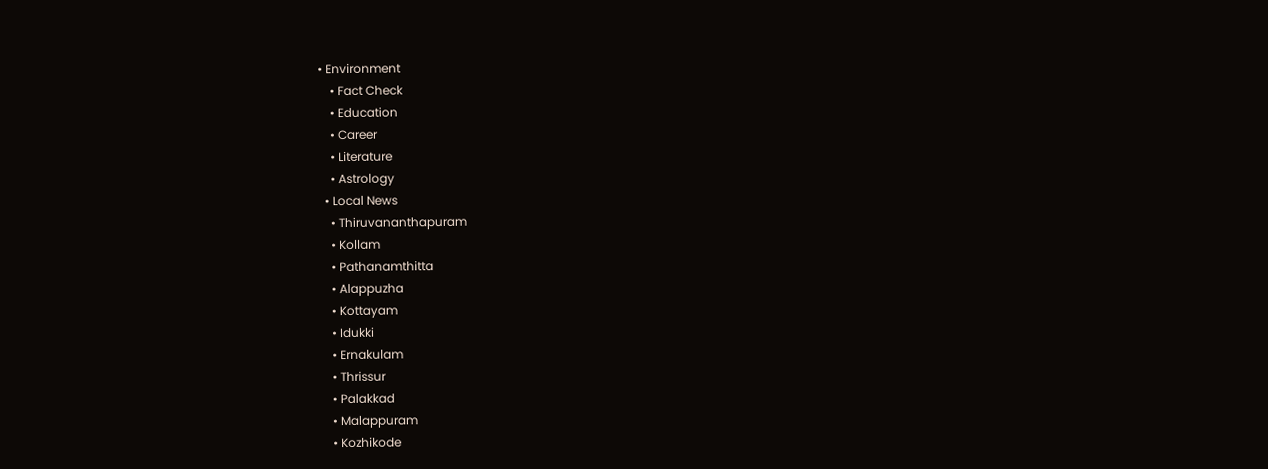• Environment
    • Fact Check
    • Education
    • Career
    • Literature
    • Astrology
  • Local News
    • Thiruvananthapuram
    • Kollam
    • Pathanamthitta
    • Alappuzha
    • Kottayam
    • Idukki
    • Ernakulam
    • Thrissur
    • Palakkad
    • Malappuram
    • Kozhikode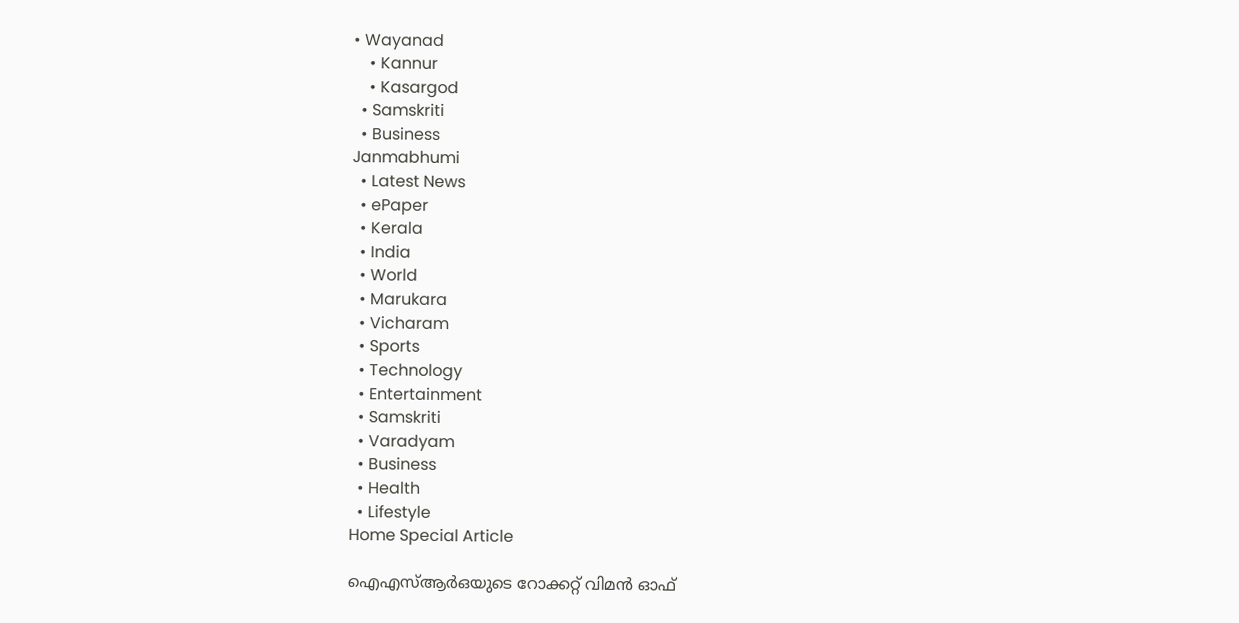• Wayanad
    • Kannur
    • Kasargod
  • Samskriti
  • Business
Janmabhumi
  • Latest News
  • ePaper
  • Kerala
  • India
  • World
  • Marukara
  • Vicharam
  • Sports
  • Technology
  • Entertainment
  • Samskriti
  • Varadyam
  • Business
  • Health
  • Lifestyle
Home Special Article

ഐഎസ്ആർഒയുടെ റോക്കറ്റ് വിമൻ ഓഫ്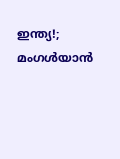ഇന്ത്യ!; മംഗൾയാൻ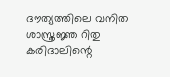ദൗത്യത്തിലെ വനിത ശാസ്ത്രജ്ഞ റിതു കരിദാലിന്റെ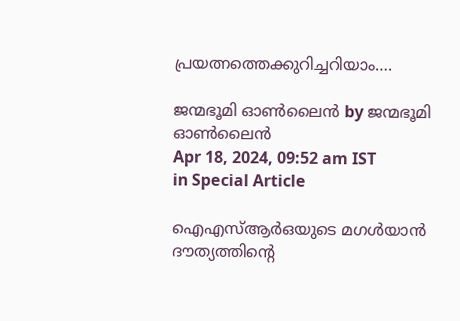പ്രയത്നത്തെക്കുറിച്ചറിയാം….

ജന്മഭൂമി ഓണ്‍ലൈന്‍ by ജന്മഭൂമി ഓണ്‍ലൈന്‍
Apr 18, 2024, 09:52 am IST
in Special Article

ഐഎസ്ആർഒയുടെ മഗൾയാൻ ദൗത്യത്തിന്റെ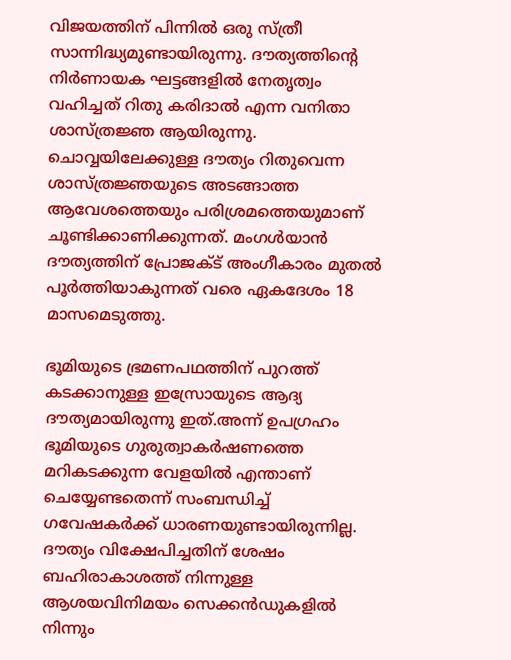വിജയത്തിന് പിന്നിൽ ഒരു സ്ത്രീ സാന്നിദ്ധ്യമുണ്ടായിരുന്നു. ദൗത്യത്തിന്റെ നിർണായക ഘട്ടങ്ങളിൽ നേതൃത്വം വഹിച്ചത് റിതു കരിദാൽ എന്ന വനിതാ ശാസ്ത്രജ്ഞ ആയിരുന്നു. ചൊവ്വയിലേക്കുള്ള ദൗത്യം റിതുവെന്ന ശാസ്ത്രജ്ഞയുടെ അടങ്ങാത്ത ആവേശത്തെയും പരിശ്രമത്തെയുമാണ് ചൂണ്ടിക്കാണിക്കുന്നത്. മംഗൾയാൻ ദൗത്യത്തിന് പ്രോജക്ട് അംഗീകാരം മുതൽ പൂർത്തിയാകുന്നത് വരെ ഏകദേശം 18 മാസമെടുത്തു.

ഭൂമിയുടെ ഭ്രമണപഥത്തിന് പുറത്ത് കടക്കാനുള്ള ഇസ്രോയുടെ ആദ്യ ദൗത്യമായിരുന്നു ഇത്.അന്ന് ഉപഗ്രഹം ഭൂമിയുടെ ഗുരുത്വാകർഷണത്തെ മറികടക്കുന്ന വേളയിൽ എന്താണ് ചെയ്യേണ്ടതെന്ന് സംബന്ധിച്ച് ഗവേഷകർക്ക് ധാരണയുണ്ടായിരുന്നില്ല. ദൗത്യം വിക്ഷേപിച്ചതിന് ശേഷം ബഹിരാകാശത്ത് നിന്നുള്ള ആശയവിനിമയം സെക്കൻഡുകളിൽ നിന്നും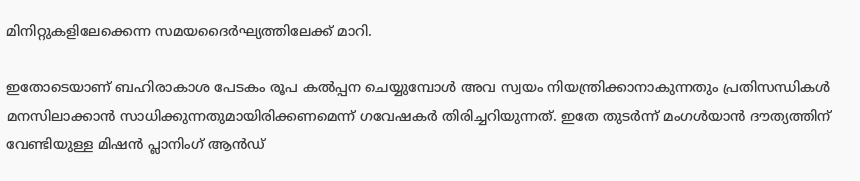മിനിറ്റുകളിലേക്കെന്ന സമയദൈർഘ്യത്തിലേക്ക് മാറി.

ഇതോടെയാണ് ബഹിരാകാശ പേടകം രൂപ കൽപ്പന ചെയ്യുമ്പോൾ അവ സ്വയം നിയന്ത്രിക്കാനാകുന്നതും പ്രതിസന്ധികൾ മനസിലാക്കാൻ സാധിക്കുന്നതുമായിരിക്കണമെന്ന് ഗവേഷകർ തിരിച്ചറിയുന്നത്. ഇതേ തുടർന്ന് മംഗൾയാൻ ദൗത്യത്തിന് വേണ്ടിയുള്ള മിഷൻ പ്ലാനിംഗ് ആൻഡ്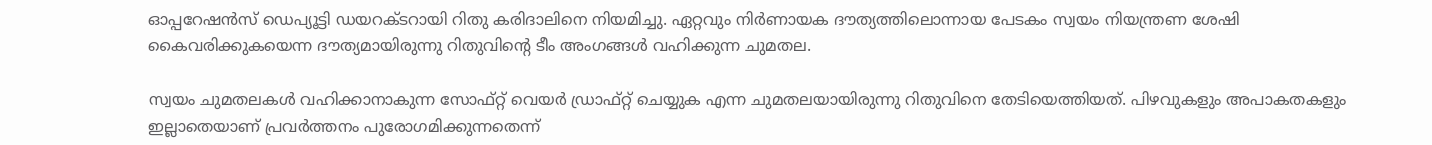ഓപ്പറേഷൻസ് ഡെപ്യൂട്ടി ഡയറക്ടറായി റിതു കരിദാലിനെ നിയമിച്ചു. ഏറ്റവും നിർണായക ദൗത്യത്തിലൊന്നായ പേടകം സ്വയം നിയന്ത്രണ ശേഷി കൈവരിക്കുകയെന്ന ദൗത്യമായിരുന്നു റിതുവിന്റെ ടീം അംഗങ്ങൾ വഹിക്കുന്ന ചുമതല.

സ്വയം ചുമതലകൾ വഹിക്കാനാകുന്ന സോഫ്റ്റ് വെയർ ഡ്രാഫ്റ്റ് ചെയ്യുക എന്ന ചുമതലയായിരുന്നു റിതുവിനെ തേടിയെത്തിയത്. പിഴവുകളും അപാകതകളും ഇല്ലാതെയാണ് പ്രവർത്തനം പുരോഗമിക്കുന്നതെന്ന്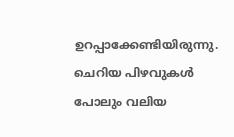ഉറപ്പാക്കേണ്ടിയിരുന്നു. ചെറിയ പിഴവുകൾ പോലും വലിയ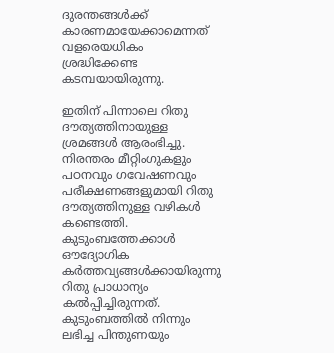ദുരന്തങ്ങൾക്ക് കാരണമായേക്കാമെന്നത് വളരെയധികം ശ്രദ്ധിക്കേണ്ട കടമ്പയായിരുന്നു.

ഇതിന് പിന്നാലെ റിതു ദൗത്യത്തിനായുള്ള ശ്രമങ്ങൾ ആരംഭിച്ചു. നിരന്തരം മീറ്റിംഗുകളും പഠനവും ഗവേഷണവും പരീക്ഷണങ്ങളുമായി റിതു ദൗത്യത്തിനുള്ള വഴികൾ കണ്ടെത്തി. കുടുംബത്തേക്കാൾ ഔദ്യോഗിക കർത്തവ്യങ്ങൾക്കായിരുന്നു റിതു പ്രാധാന്യം കൽപ്പിച്ചിരുന്നത്. കുടുംബത്തിൽ നിന്നും ലഭിച്ച പിന്തുണയും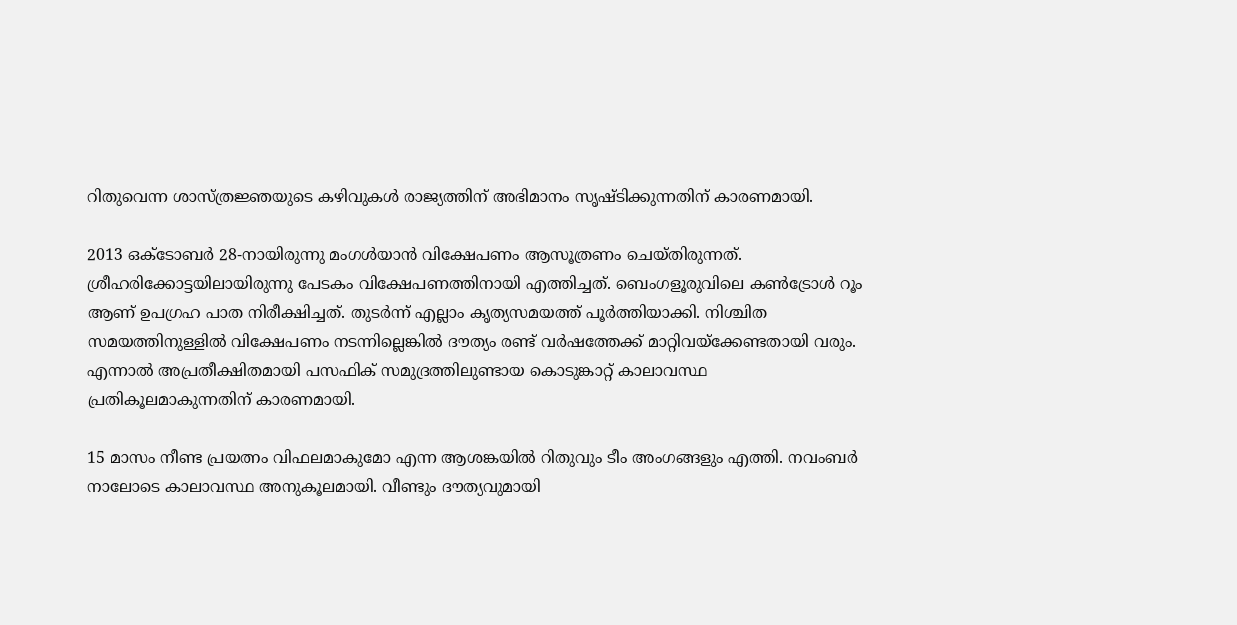റിതുവെന്ന ശാസ്ത്രജ്ഞയുടെ കഴിവുകൾ രാജ്യത്തിന് അഭിമാനം സൃഷ്ടിക്കുന്നതിന് കാരണമായി.

2013 ഒക്ടോബർ 28-നായിരുന്നു മംഗൾയാൻ വിക്ഷേപണം ആസൂത്രണം ചെയ്തിരുന്നത്. ശ്രീഹരിക്കോട്ടയിലായിരുന്നു പേടകം വിക്ഷേപണത്തിനായി എത്തിച്ചത്. ബെംഗളൂരുവിലെ കൺട്രോൾ റൂം ആണ് ഉപഗ്രഹ പാത നിരീക്ഷിച്ചത്. തുടർന്ന് എല്ലാം കൃത്യസമയത്ത് പൂർത്തിയാക്കി. നിശ്ചിത സമയത്തിനുള്ളിൽ വിക്ഷേപണം നടന്നില്ലെങ്കിൽ ദൗത്യം രണ്ട് വർഷത്തേക്ക് മാറ്റിവയ്‌ക്കേണ്ടതായി വരും. എന്നാൽ അപ്രതീക്ഷിതമായി പസഫിക് സമുദ്രത്തിലുണ്ടായ കൊടുങ്കാറ്റ് കാലാവസ്ഥ പ്രതികൂലമാകുന്നതിന് കാരണമായി.

15 മാസം നീണ്ട പ്രയത്നം വിഫലമാകുമോ എന്ന ആശങ്കയിൽ റിതുവും ടീം അംഗങ്ങളും എത്തി. നവംബർ നാലോടെ കാലാവസ്ഥ അനുകൂലമായി. വീണ്ടും ദൗത്യവുമായി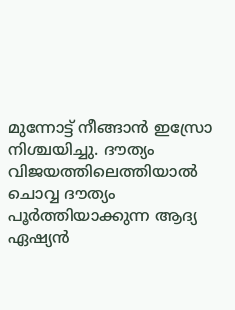മുന്നോട്ട് നീങ്ങാൻ ഇസ്രോ നിശ്ചയിച്ചു. ദൗത്യം വിജയത്തിലെത്തിയാൽ ചൊവ്വ ദൗത്യം പൂർത്തിയാക്കുന്ന ആദ്യ ഏഷ്യൻ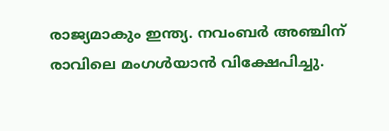രാജ്യമാകും ഇന്ത്യ. നവംബർ അഞ്ചിന് രാവിലെ മംഗൾയാൻ വിക്ഷേപിച്ചു.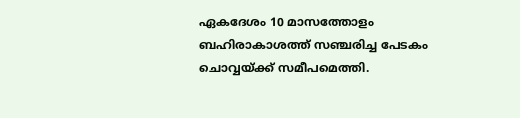ഏകദേശം 10 മാസത്തോളം ബഹിരാകാശത്ത് സഞ്ചരിച്ച പേടകം ചൊവ്വയ്‌ക്ക് സമീപമെത്തി.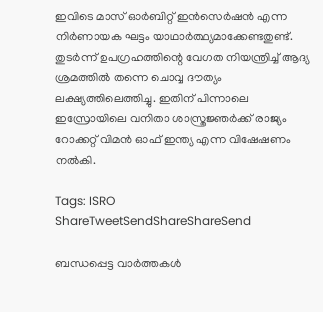ഇവിടെ മാസ് ഓർബിറ്റ് ഇൻസെർഷൻ എന്ന നിർണായക ഘട്ടം യാഥാർത്ഥ്യമാക്കേണ്ടതുണ്ട്. തുടർന്ന് ഉപഗ്രഹത്തിന്റെ വേഗത നിയന്ത്രിച്ച് ആദ്യ ശ്രമത്തിൽ തന്നെ ചൊവ്വ ദൗത്യം ലക്ഷ്യത്തിലെത്തിച്ചു. ഇതിന് പിന്നാലെ ഇസ്രോയിലെ വനിതാ ശാസ്ത്രജ്ഞർക്ക് രാജ്യം റോക്കറ്റ് വിമൻ ഓഫ് ഇന്ത്യ എന്ന വിഷേഷണം നൽകി.

Tags: ISRO
ShareTweetSendShareShareSend

ബന്ധപ്പെട്ട വാര്‍ത്തകള്‍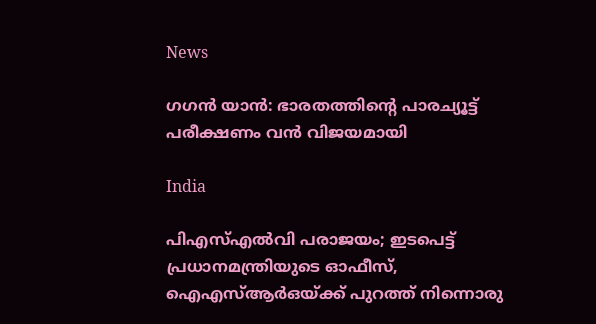News

ഗഗൻ യാൻ: ഭാരതത്തിന്റെ പാരച്യൂട്ട് പരീക്ഷണം വൻ വിജയമായി

India

പിഎസ്എൽവി പരാജയം; ഇടപെട്ട് പ്രധാനമന്ത്രിയുടെ ഓഫീസ്, ഐഎസ്ആര്‍ഒയ്‌ക്ക് പുറത്ത് നിന്നൊരു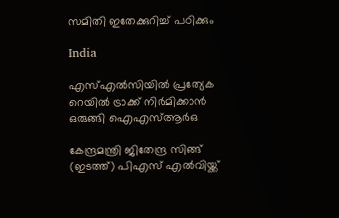സമിതി ഇതേക്കുറിച്ച് പഠിക്കും

India

എസ്എല്‍സിയില്‍ പ്രത്യേക റെയില്‍ ട്രാക്ക് നിര്‍മിക്കാന്‍ ഒരുങ്ങി ഐഎസ്ആര്‍ഒ

കേന്ദ്രമന്ത്രി ജിതേന്ദ്ര സിങ്ങ് (ഇടത്ത്) പിഎസ് എല്‍വിയ്ക്ക്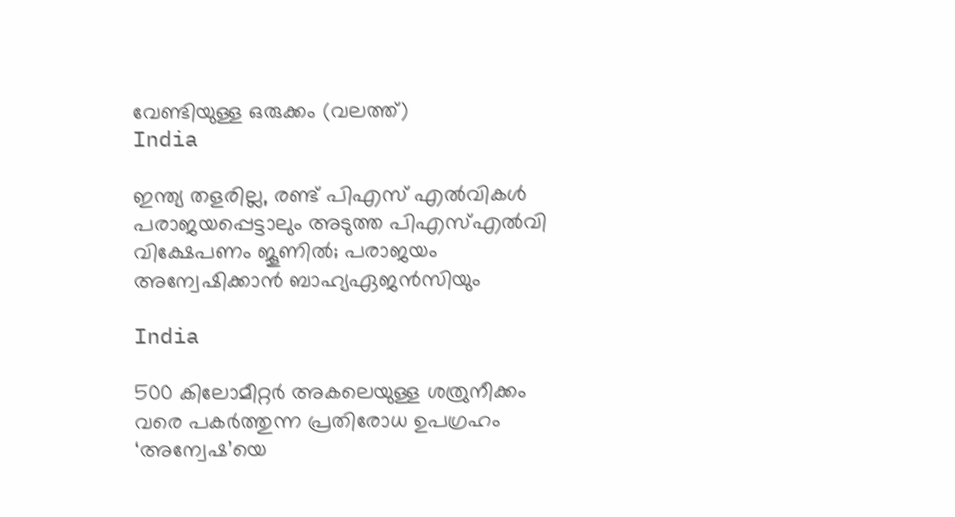വേണ്ടിയുള്ള ഒരുക്കം (വലത്ത്)
India

ഇന്ത്യ തളരില്ല, രണ്ട് പിഎസ് എല്‍വികള്‍ പരാജയപ്പെട്ടാലും അടുത്ത പിഎസ്എല്‍വി വിക്ഷേപണം ജൂണില്‍; പരാജയം അന്വേഷിക്കാന്‍ ബാഹ്യഏജന്‍സിയും

India

500 കിലോമീറ്റര്‍ അകലെയുള്ള ശത്രുനീക്കം വരെ പകര്‍ത്തുന്ന പ്രതിരോധ ഉപഗ്രഹം ‘അന്വേഷ’യെ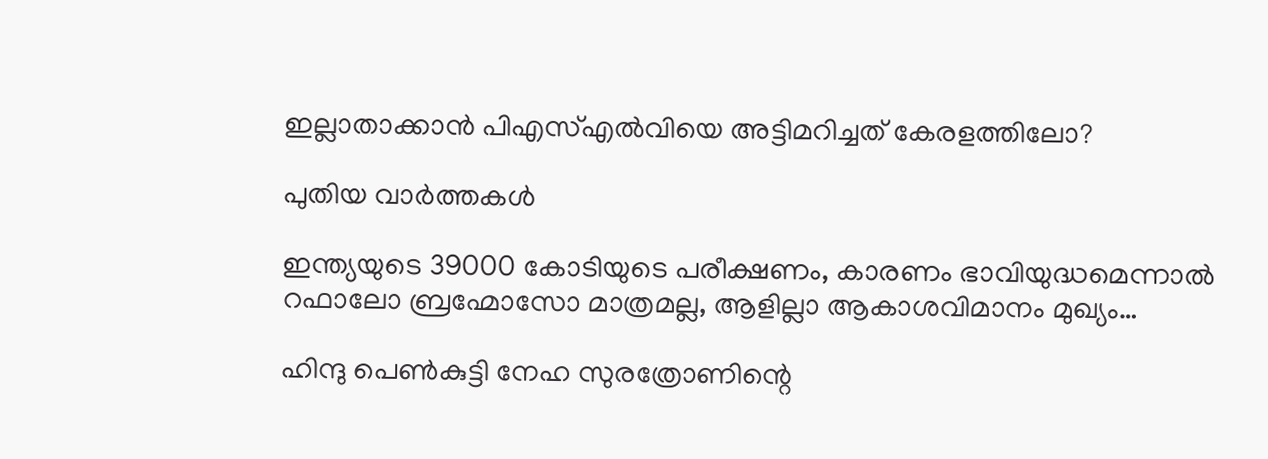ഇല്ലാതാക്കാന്‍ പിഎസ്എല്‍വിയെ അട്ടിമറിച്ചത് കേരളത്തിലോ?

പുതിയ വാര്‍ത്തകള്‍

ഇന്ത്യയുടെ 39000 കോടിയുടെ പരീക്ഷണം, കാരണം ഭാവിയുദ്ധമെന്നാല്‍ റഫാലോ ബ്രഹ്മോസോ മാത്രമല്ല, ആളില്ലാ ആകാശവിമാനം മുഖ്യം…

ഹിന്ദു പെണ്‍കുട്ടി നേഹ സുരത്രോണിന്റെ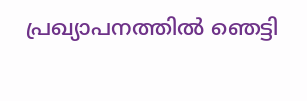പ്രഖ്യാപനത്തില്‍ ഞെട്ടി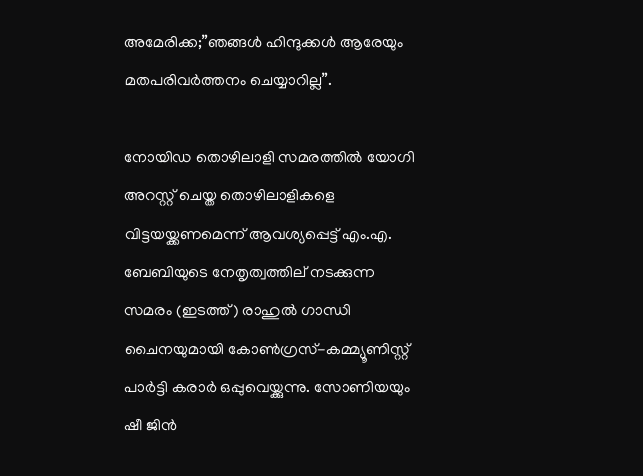അമേരിക്ക;”ഞങ്ങള്‍ ഹിന്ദുക്കള്‍ ആരേയും മതപരിവര്‍ത്തനം ചെയ്യാറില്ല”.

നോയിഡ തൊഴിലാളി സമരത്തില്‍ യോഗി അറസ്റ്റ് ചെയ്ത തൊഴിലാളികളെ വിട്ടയയ്ക്കണമെന്ന് ആവശ്യപ്പെട്ട് എം.എ. ബേബിയുടെ നേതൃത്വത്തില‍് നടക്കുന്ന സമരം (ഇടത്ത്) രാഹുല്‍ ഗാന്ധി ചൈനയുമായി കോണ്‍ഗ്രസ്-കമ്മ്യൂണിസ്റ്റ് പാര്‍ട്ടി കരാര്‍ ഒപ്പുവെയ്ക്കുന്നു. സോണിയയും ഷീ ജിന്‍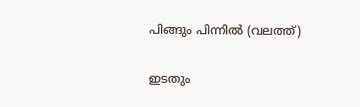പിങ്ങും പിന്നില്‍ (വലത്ത്)

ഇടതും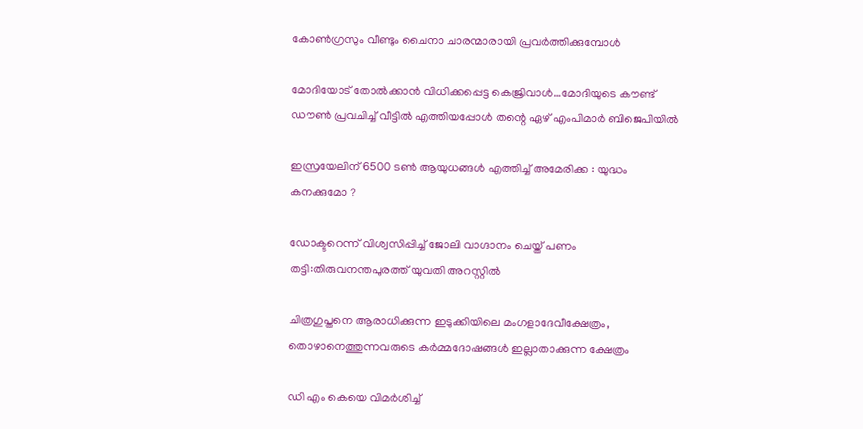കോണ്‍ഗ്രസും വീണ്ടും ചൈനാ ചാരന്മാരായി പ്രവര്‍ത്തിക്കുമ്പോള്‍

മോദിയോട് തോല്‍ക്കാന്‍ വിധിക്കപ്പെട്ട കെജ്രിവാള്‍…മോദിയുടെ കൗണ്ട് ഡൗണ്‍ പ്രവചിച്ച് വീട്ടില്‍ എത്തിയപ്പോള്‍ തന്റെ ഏഴ് എംപിമാർ ബിജെപിയിൽ

ഇസ്രയേലിന് 6500 ടൺ ആയുധങ്ങൾ എത്തിച്ച് അമേരിക്ക : യുദ്ധം കനക്കുമോ ?

ഡോക്ടറെന്ന് വിശ്വസിപ്പിച്ച് ജോലി വാഗ്ദാനം ചെയ്ത് പണം തട്ടി:തിരുവനന്തപുരത്ത് യുവതി അറസ്റ്റില്‍

ചിത്രഗുപ്തനെ ആരാധിക്കുന്ന ഇടുക്കിയിലെ മംഗളാദേവീക്ഷേത്രം, തൊഴാനെത്തുന്നവരുടെ കര്‍മ്മദോഷങ്ങള്‍ ഇല്ലാതാക്കുന്ന ക്ഷേത്രം

ഡി എം കെയെ വിമര്‍ശിച്ച്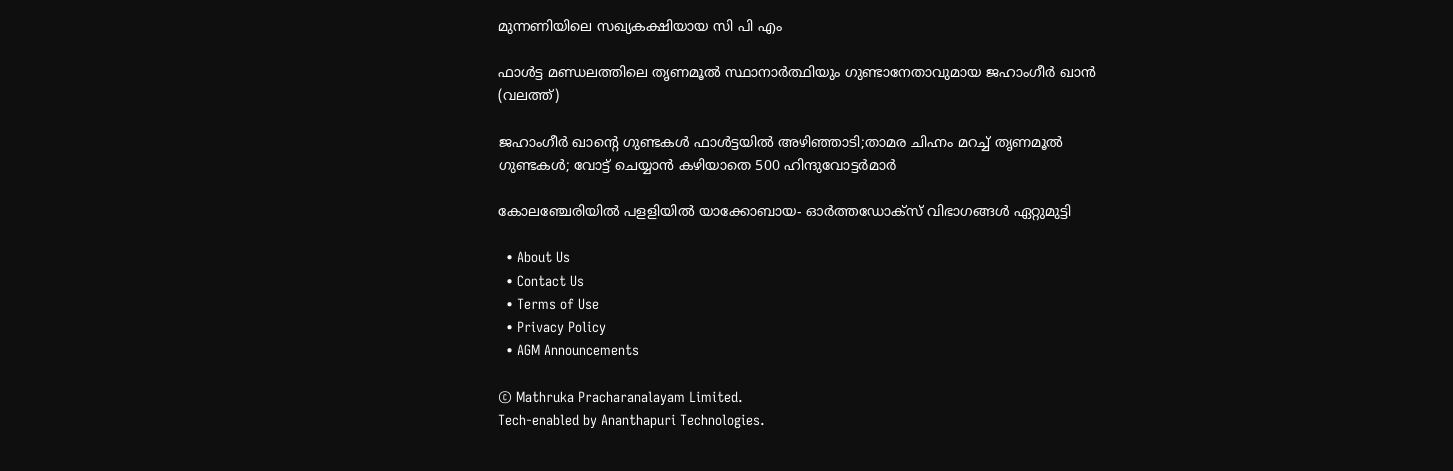മുന്നണിയിലെ സഖ്യകക്ഷിയായ സി പി എം

ഫാള്‍ട്ട മണ്ഡലത്തിലെ തൃണമൂല്‍ സ്ഥാനാര്‍ത്ഥിയും ഗുണ്ടാനേതാവുമായ ജഹാംഗീര്‍ ഖാന്‍ (വലത്ത്)

ജഹാംഗീര്‍ ഖാന്റെ ഗുണ്ടകള്‍ ഫാള്‍ട്ടയില്‍ അഴിഞ്ഞാടി;താമര ചിഹ്നം മറച്ച് തൃണമൂല്‍ ഗുണ്ടകള്‍; വോട്ട് ചെയ്യാന്‍ കഴിയാതെ 500 ഹിന്ദുവോട്ടര്‍മാര്‍

കോലഞ്ചേരിയില്‍ പളളിയില്‍ യാക്കോബായ- ഓര്‍ത്തഡോക്‌സ് വിഭാഗങ്ങള്‍ ഏറ്റുമുട്ടി

  • About Us
  • Contact Us
  • Terms of Use
  • Privacy Policy
  • AGM Announcements

© Mathruka Pracharanalayam Limited.
Tech-enabled by Ananthapuri Technologies.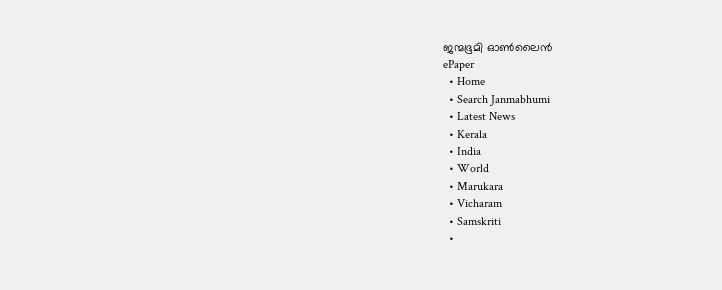ജന്മഭൂമി ഓണ്‍ലൈന്‍
ePaper
  • Home
  • Search Janmabhumi
  • Latest News
  • Kerala
  • India
  • World
  • Marukara
  • Vicharam
  • Samskriti
  •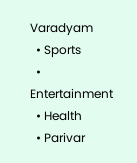Varadyam
  • Sports
  • Entertainment
  • Health
  • Parivar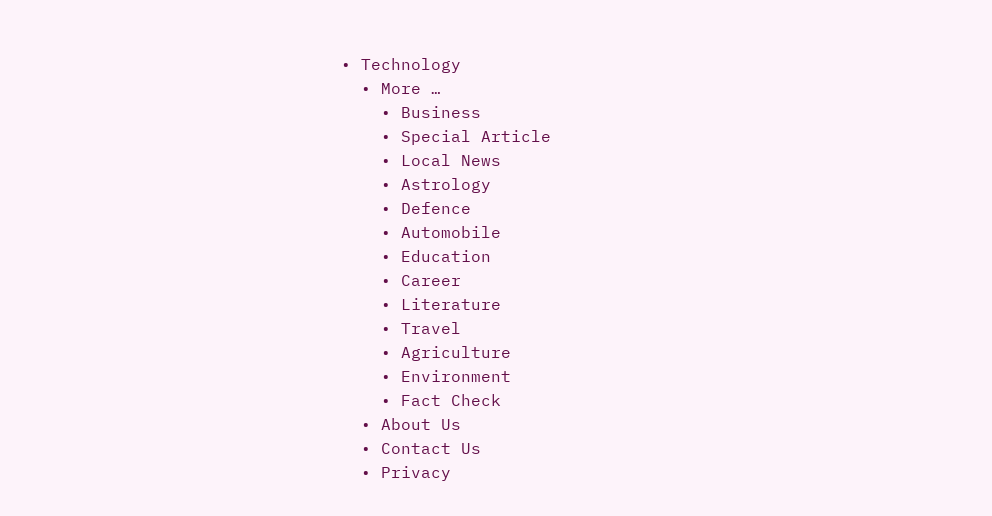• Technology
  • More …
    • Business
    • Special Article
    • Local News
    • Astrology
    • Defence
    • Automobile
    • Education
    • Career
    • Literature
    • Travel
    • Agriculture
    • Environment
    • Fact Check
  • About Us
  • Contact Us
  • Privacy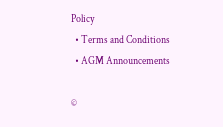Policy
  • Terms and Conditions
  • AGM Announcements

©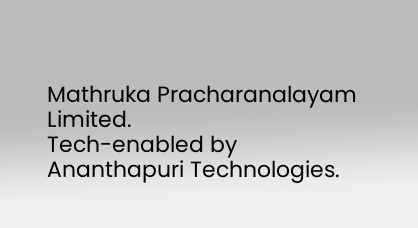Mathruka Pracharanalayam Limited.
Tech-enabled by Ananthapuri Technologies.